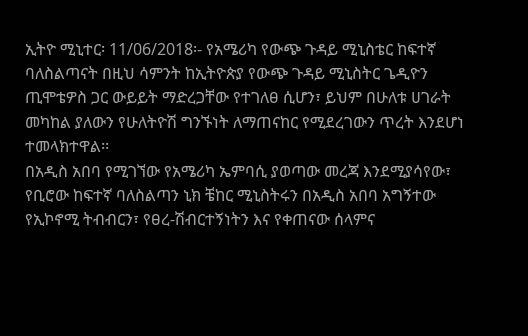ኢትዮ ሚኒተር፡ 11/06/2018፡- የአሜሪካ የውጭ ጉዳይ ሚኒስቴር ከፍተኛ ባለስልጣናት በዚህ ሳምንት ከኢትዮጵያ የውጭ ጉዳይ ሚኒስትር ጌዲዮን ጢሞቴዎስ ጋር ውይይት ማድረጋቸው የተገለፀ ሲሆን፣ ይህም በሁለቱ ሀገራት መካከል ያለውን የሁለትዮሽ ግንኙነት ለማጠናከር የሚደረገውን ጥረት እንደሆነ ተመላክተዋል፡፡
በአዲስ አበባ የሚገኘው የአሜሪካ ኤምባሲ ያወጣው መረጃ እንደሚያሳየው፣ የቢሮው ከፍተኛ ባለስልጣን ኒክ ቼከር ሚኒስትሩን በአዲስ አበባ አግኝተው የኢኮኖሚ ትብብርን፣ የፀረ-ሽብርተኝነትን እና የቀጠናው ሰላምና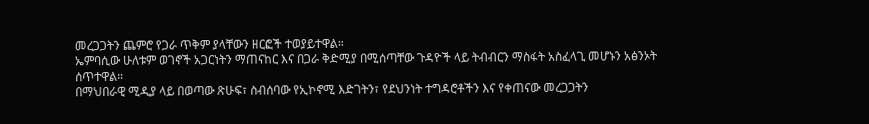መረጋጋትን ጨምሮ የጋራ ጥቅም ያላቸውን ዘርፎች ተወያይተዋል።
ኤምባሲው ሁለቱም ወገኖች አጋርነትን ማጠናከር እና በጋራ ቅድሚያ በሚሰጣቸው ጉዳዮች ላይ ትብብርን ማስፋት አስፈላጊ መሆኑን አፅንኦት ሰጥተዋል።
በማህበራዊ ሚዲያ ላይ በወጣው ጽሁፍ፣ ስብሰባው የኢኮኖሚ እድገትን፣ የደህንነት ተግዳሮቶችን እና የቀጠናው መረጋጋትን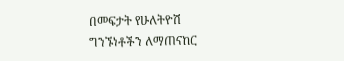በመፍታት የሁለትዮሽ ግንኙነቶችን ለማጠናከር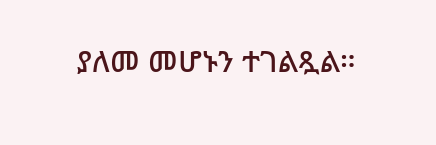ያለመ መሆኑን ተገልጿል።